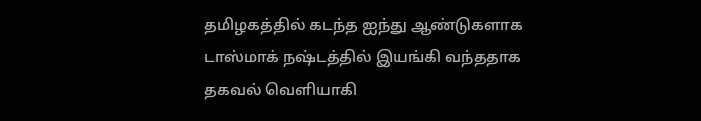தமிழகத்தில் கடந்த ஐந்து ஆண்டுகளாக டாஸ்மாக் நஷ்டத்தில் இயங்கி வந்ததாக தகவல் வெளியாகி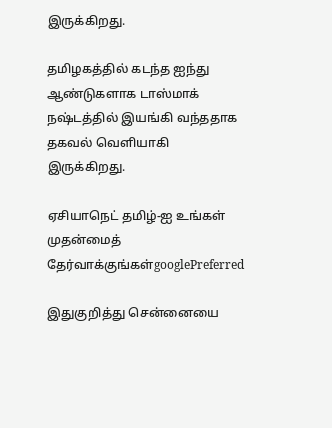இருக்கிறது.

தமிழகத்தில் கடந்த ஐந்து ஆண்டுகளாக டாஸ்மாக் நஷ்டத்தில் இயங்கி வந்ததாக தகவல் வெளியாகி இருக்கிறது.

ஏசியாநெட் தமிழ்-ஐ உங்கள் முதன்மைத் தேர்வாக்குங்கள்googlePreferred

இதுகுறித்து சென்னையை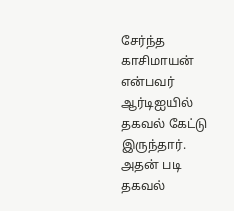சேர்ந்த காசிமாயன் என்பவர் ஆர்டிஐயில் தகவல் கேட்டு இருந்தார். அதன் படி தகவல்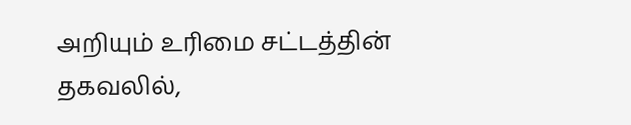அறியும் உரிமை சட்டத்தின் தகவலில்,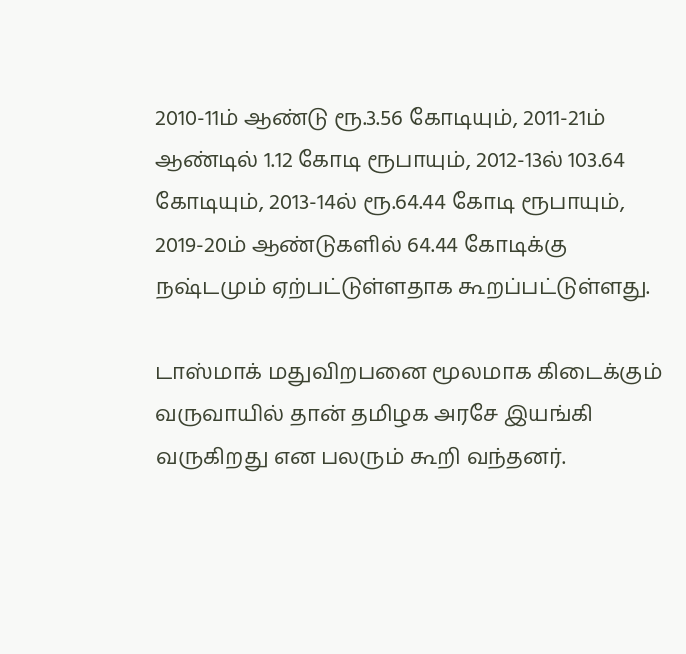2010-11ம் ஆண்டு ரூ.3.56 கோடியும், 2011-21ம் ஆண்டில் 1.12 கோடி ரூபாயும், 2012-13ல் 103.64 கோடியும், 2013-14ல் ரூ.64.44 கோடி ரூபாயும், 2019-20ம் ஆண்டுகளில் 64.44 கோடிக்கு நஷ்டமும் ஏற்பட்டுள்ளதாக கூறப்பட்டுள்ளது.

டாஸ்மாக் மதுவிறபனை மூலமாக கிடைக்கும் வருவாயில் தான் தமிழக அரசே இயங்கி வருகிறது என பலரும் கூறி வந்தனர்.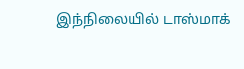இந்நிலையில் டாஸ்மாக்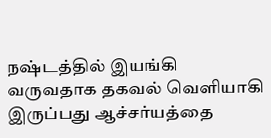நஷ்டத்தில் இயங்கி வருவதாக தகவல் வெளியாகி இருப்பது ஆச்சர்யத்தை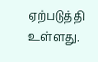ஏற்படுத்தி உள்ளது.